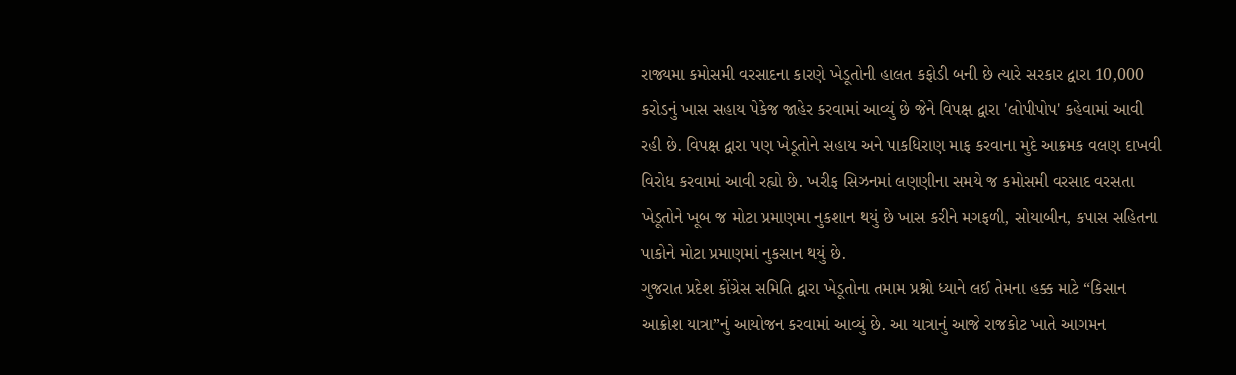રાજ્યમા કમોસમી વરસાદના કારણે ખેડૂતોની હાલત કફોડી બની છે ત્યારે સરકાર દ્વારા 10,000 કરોડનું ખાસ સહાય પેકેજ જાહેર કરવામાં આવ્યું છે જેને વિપક્ષ દ્વારા 'લોપીપોપ' કહેવામાં આવી રહી છે. વિપક્ષ દ્વારા પણ ખેડૂતોને સહાય અને પાકધિરાણ માફ કરવાના મુદે આક્રમક વલણ દાખવી વિરોધ કરવામાં આવી રહ્યો છે. ખરીફ સિઝનમાં લણણીના સમયે જ કમોસમી વરસાદ વરસતા ખેડૂતોને ખૂબ જ મોટા પ્રમાણમા નુકશાન થયું છે ખાસ કરીને મગફળી, સોયાબીન, કપાસ સહિતના પાકોને મોટા પ્રમાણમાં નુકસાન થયું છે.
ગુજરાત પ્રદેશ કોંગ્રેસ સમિતિ દ્વારા ખેડૂતોના તમામ પ્રશ્નો ધ્યાને લઈ તેમના હક્ક માટે “કિસાન આક્રોશ યાત્રા”નું આયોજન કરવામાં આવ્યું છે. આ યાત્રાનું આજે રાજકોટ ખાતે આગમન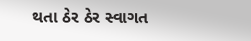થતા ઠેર ઠેર સ્વાગત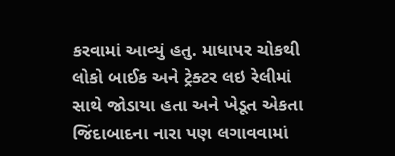કરવામાં આવ્યું હતુ. માધાપર ચોકથી લોકો બાઈક અને ટ્રેક્ટર લઇ રેલીમાં સાથે જોડાયા હતા અને ખેડૂત એકતા જિંદાબાદના નારા પણ લગાવવામાં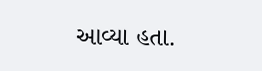આવ્યા હતા.